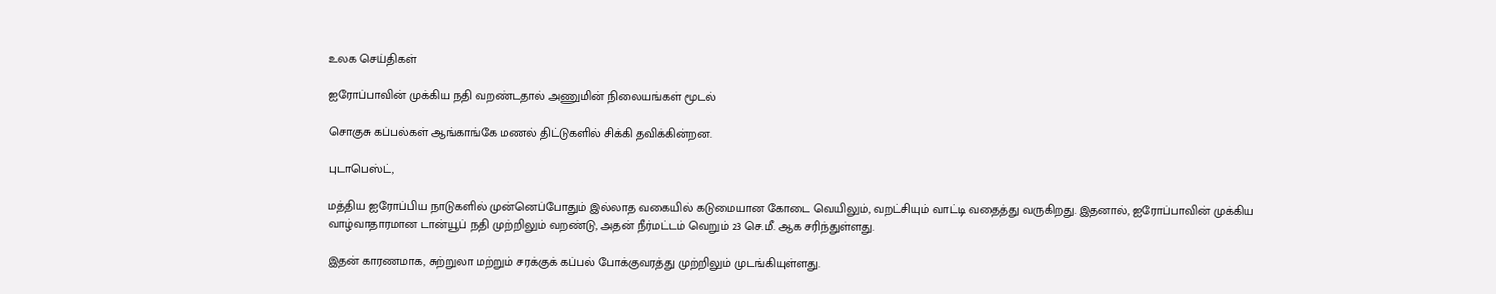உலக செய்திகள்

ஐரோப்பாவின் முக்கிய நதி வறண்டதால் அணுமின் நிலையங்கள் மூடல்

சொகுசு கப்பல்கள் ஆங்காங்கே மணல் திட்டுகளில் சிக்கி தவிக்கின்றன.

புடாபெஸ்ட்,

மத்திய ஐரோப்பிய நாடுகளில் முன்னெப்போதும் இல்லாத வகையில் கடுமையான கோடை வெயிலும், வறட்சியும் வாட்டி வதைத்து வருகிறது. இதனால், ஐரோப்பாவின் முக்கிய வாழ்வாதாரமான டான்யூப் நதி முற்றிலும் வறண்டு, அதன் நீர்மட்டம் வெறும் 23 செ.மீ. ஆக சரிந்துள்ளது.

இதன் காரணமாக, சுற்றுலா மற்றும் சரக்குக் கப்பல் போக்குவரத்து முற்றிலும் முடங்கியுள்ளது.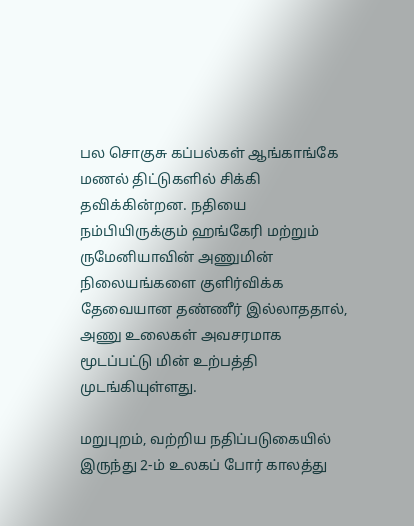பல சொகுசு கப்பல்கள் ஆங்காங்கே மணல் திட்டுகளில் சிக்கி தவிக்கின்றன. நதியை நம்பியிருக்கும் ஹங்கேரி மற்றும் ருமேனியாவின் அணுமின் நிலையங்களை குளிர்விக்க தேவையான தண்ணீர் இல்லாததால், அணு உலைகள் அவசரமாக மூடப்பட்டு மின் உற்பத்தி முடங்கியுள்ளது.

மறுபுறம், வற்றிய நதிப்படுகையில் இருந்து 2-ம் உலகப் போர் காலத்து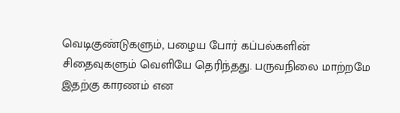வெடிகுண்டுகளும், பழைய போர் கப்பல்களின் சிதைவுகளும் வெளியே தெரிந்தது. பருவநிலை மாற்றமே இதற்கு காரணம் என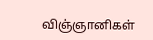விஞ்ஞானிகள்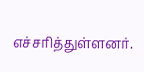எச்சரித்துள்ளனர்.